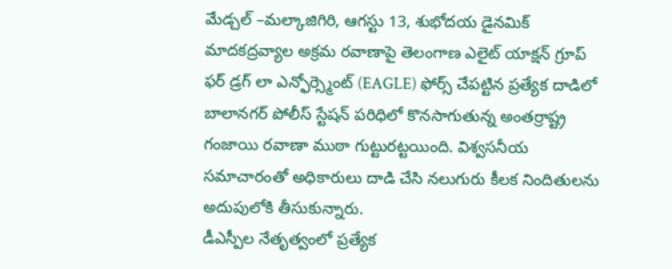మేడ్చల్ –మల్కాజిగిరి, ఆగస్టు 13, శుభోదయ డైనమిక్
మాదకద్రవ్యాల అక్రమ రవాణాపై తెలంగాణ ఎలైట్ యాక్షన్ గ్రూప్ ఫర్ డ్రగ్ లా ఎన్ఫోర్స్మెంట్ (EAGLE) ఫోర్స్ చేపట్టిన ప్రత్యేక దాడిలో బాలానగర్ పోలీస్ స్టేషన్ పరిధిలో కొనసాగుతున్న అంతర్రాష్ట్ర గంజాయి రవాణా ముఠా గుట్టురట్టయింది. విశ్వసనీయ సమాచారంతో అధికారులు దాడి చేసి నలుగురు కీలక నిందితులను అదుపులోకి తీసుకున్నారు.
డీఎస్పీల నేతృత్వంలో ప్రత్యేక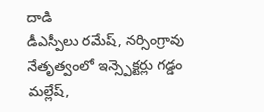దాడి
డీఎస్పీలు రమేష్, నర్సింగ్రావు నేతృత్వంలో ఇన్స్పెక్టర్లు గడ్డం మల్లేష్,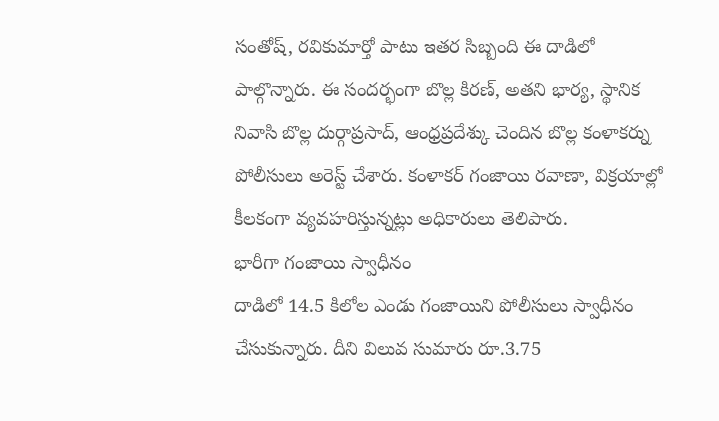సంతోష్, రవికుమార్తో పాటు ఇతర సిబ్బంది ఈ దాడిలో పాల్గొన్నారు. ఈ సందర్భంగా బొల్ల కిరణ్, అతని భార్య, స్థానిక నివాసి బొల్ల దుర్గాప్రసాద్, ఆంధ్రప్రదేశ్కు చెందిన బొల్ల కంళాకర్ను పోలీసులు అరెస్ట్ చేశారు. కంళాకర్ గంజాయి రవాణా, విక్రయాల్లో కీలకంగా వ్యవహరిస్తున్నట్లు అధికారులు తెలిపారు.
భారీగా గంజాయి స్వాధీనం
దాడిలో 14.5 కిలోల ఎండు గంజాయిని పోలీసులు స్వాధీనం చేసుకున్నారు. దీని విలువ సుమారు రూ.3.75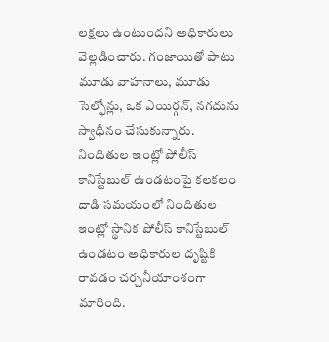లక్షలు ఉంటుందని అధికారులు వెల్లడించారు. గంజాయితో పాటు మూడు వాహనాలు, మూడు సెల్ఫోన్లు, ఒక ఎయిర్గన్, నగదును స్వాధీనం చేసుకున్నారు.
నిందితుల ఇంట్లో పోలీస్ కానిస్టేబుల్ ఉండటంపై కలకలం
దాడి సమయంలో నిందితుల ఇంట్లో స్థానిక పోలీస్ కానిస్టేబుల్ ఉండటం అధికారుల దృష్టికి రావడం చర్చనీయాంశంగా మారింది.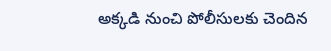అక్కడి నుంచి పోలీసులకు చెందిన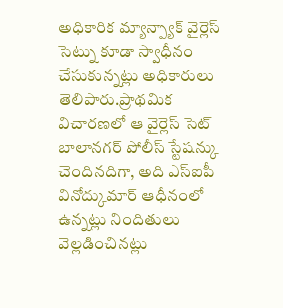అధికారిక మ్యాన్ప్యాక్ వైర్లెస్ సెట్ను కూడా స్వాధీనం చేసుకున్నట్లు అధికారులు తెలిపారు.ప్రాథమిక విచారణలో ఆ వైర్లెస్ సెట్ బాలానగర్ పోలీస్ స్టేషన్కు చెందినదిగా, అది ఎస్ఐపీ వినోద్కుమార్ ఆధీనంలో ఉన్నట్లు నిందితులు వెల్లడించినట్లు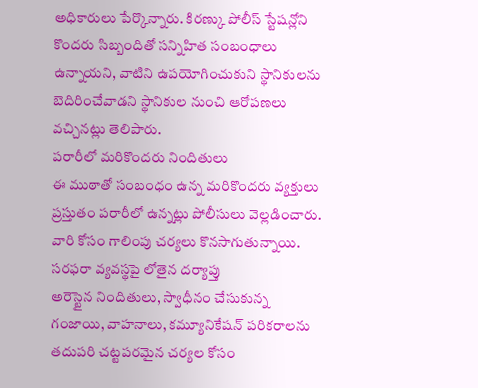అధికారులు పేర్కొన్నారు. కిరణ్కు పోలీస్ స్టేషన్లోని కొందరు సిబ్బందితో సన్నిహిత సంబంధాలు ఉన్నాయని, వాటిని ఉపయోగించుకుని స్థానికులను బెదిరించేవాడని స్థానికుల నుంచి ఆరోపణలు వచ్చినట్లు తెలిపారు.
పరారీలో మరికొందరు నిందితులు
ఈ ముఠాతో సంబంధం ఉన్న మరికొందరు వ్యక్తులు ప్రస్తుతం పరారీలో ఉన్నట్లు పోలీసులు వెల్లడించారు. వారి కోసం గాలింపు చర్యలు కొనసాగుతున్నాయి.
సరఫరా వ్యవస్థపై లోతైన దర్యాప్తు
అరెస్టైన నిందితులు, స్వాధీనం చేసుకున్న గంజాయి, వాహనాలు, కమ్యూనికేషన్ పరికరాలను తదుపరి చట్టపరమైన చర్యల కోసం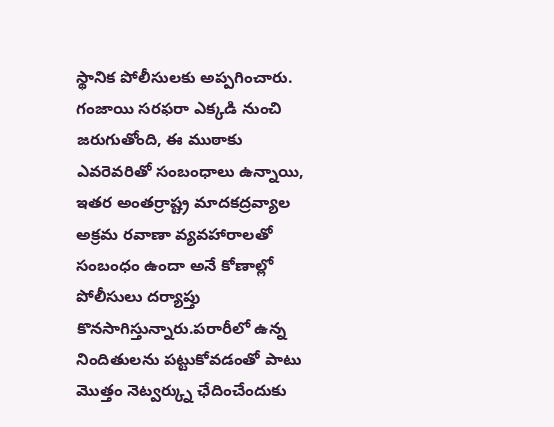స్థానిక పోలీసులకు అప్పగించారు. గంజాయి సరఫరా ఎక్కడి నుంచి జరుగుతోంది, ఈ ముఠాకు ఎవరెవరితో సంబంధాలు ఉన్నాయి, ఇతర అంతర్రాష్ట్ర మాదకద్రవ్యాల అక్రమ రవాణా వ్యవహారాలతో సంబంధం ఉందా అనే కోణాల్లో పోలీసులు దర్యాప్తు కొనసాగిస్తున్నారు.పరారీలో ఉన్న నిందితులను పట్టుకోవడంతో పాటు మొత్తం నెట్వర్క్ను ఛేదించేందుకు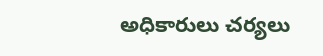అధికారులు చర్యలు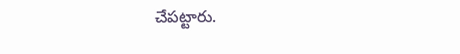చేపట్టారు.